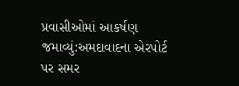પ્રવાસીઓમાં આકર્ષણ જમાવ્યું:અમદાવાદના એરપોર્ટ પર સમર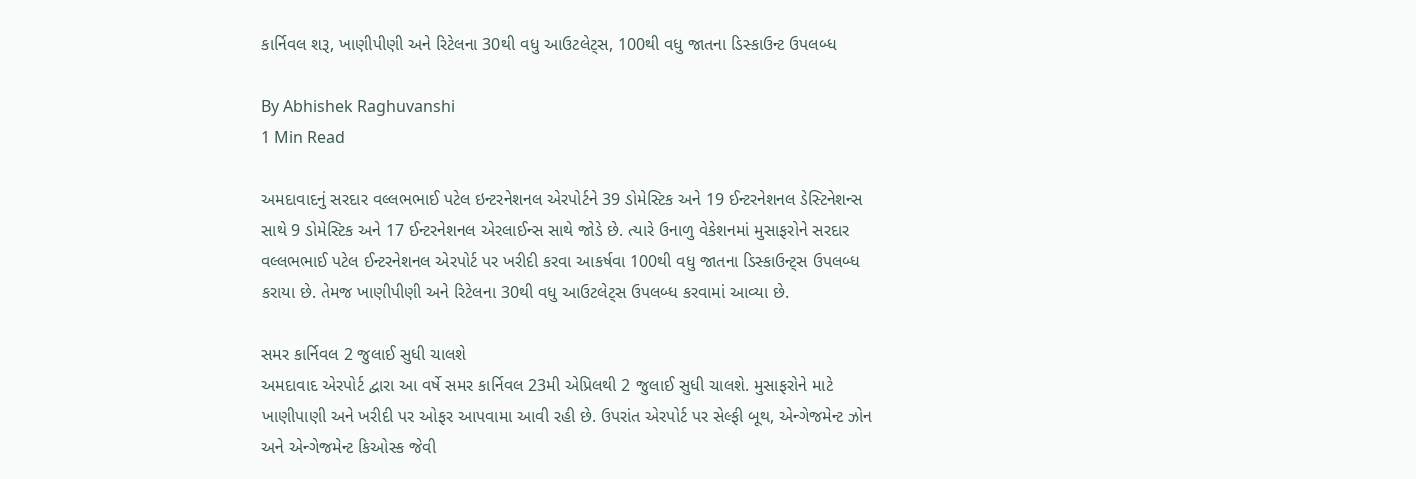કાર્નિવલ શરૂ, ખાણીપીણી અને રિટેલના 30થી વધુ આઉટલેટ્સ, 100થી વધુ જાતના ડિસ્કાઉન્ટ ઉપલબ્ધ

By Abhishek Raghuvanshi
1 Min Read

અમદાવાદનું સરદાર વલ્લભભાઈ પટેલ ઇન્ટરનેશનલ એરપોર્ટને 39 ડોમેસ્ટિક અને 19 ઈન્ટરનેશનલ ડેસ્ટિનેશન્સ સાથે 9 ડોમેસ્ટિક અને 17 ઈન્ટરનેશનલ એરલાઈન્સ સાથે જોડે છે. ત્યારે ઉનાળુ વેકેશનમાં મુસાફરોને સરદાર વલ્લભભાઈ પટેલ ઈન્ટરનેશનલ એરપોર્ટ પર ખરીદી કરવા આકર્ષવા 100થી વધુ જાતના ડિસ્કાઉન્ટ્સ ઉપલબ્ધ કરાયા છે. તેમજ ખાણીપીણી અને રિટેલના 30થી વધુ આઉટલેટ્સ ઉપલબ્ધ કરવામાં આવ્યા છે.

સમર કાર્નિવલ 2 જુલાઈ સુધી ચાલશે
અમદાવાદ એરપોર્ટ દ્વારા આ વર્ષે સમર કાર્નિવલ 23મી એપ્રિલથી 2 જુલાઈ સુધી ચાલશે. મુસાફરોને માટે ખાણીપાણી અને ખરીદી પર ઓફર આપવામા આવી રહી છે. ઉપરાંત એરપોર્ટ પર સેલ્ફી બૂથ, એન્ગેજમેન્ટ ઝોન અને એન્ગેજમેન્ટ કિઓસ્ક જેવી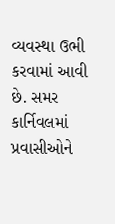વ્યવસ્થા ઉભી કરવામાં આવી છે. સમર કાર્નિવલમાં પ્રવાસીઓને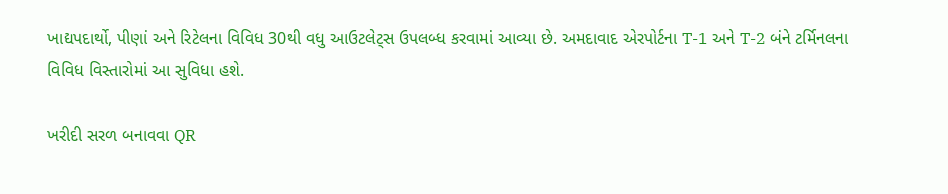ખાદ્યપદાર્થો, પીણાં અને રિટેલના વિવિધ 30થી વધુ આઉટલેટ્સ ઉપલબ્ધ કરવામાં આવ્યા છે. અમદાવાદ એરપોર્ટના T-1 અને T-2 બંને ટર્મિનલના વિવિધ વિસ્તારોમાં આ સુવિધા હશે.

ખરીદી સરળ બનાવવા QR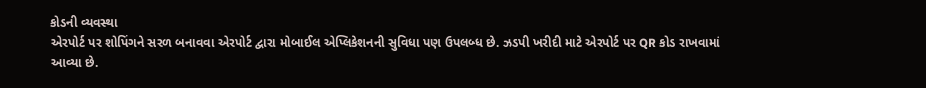કોડની વ્યવસ્થા
એરપોર્ટ પર શોપિંગને સરળ બનાવવા એરપોર્ટ દ્વારા મોબાઈલ એપ્લિકેશનની સુવિધા પણ ઉપલબ્ધ છે. ઝડપી ખરીદી માટે એરપોર્ટ પર QR કોડ રાખવામાં આવ્યા છે.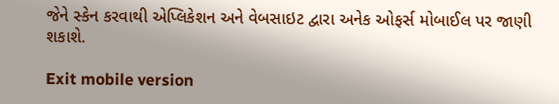જેને સ્કેન કરવાથી એપ્લિકેશન અને વેબસાઇટ દ્વારા અનેક ઓફર્સ મોબાઈલ પર જાણી શકાશે.

Exit mobile version